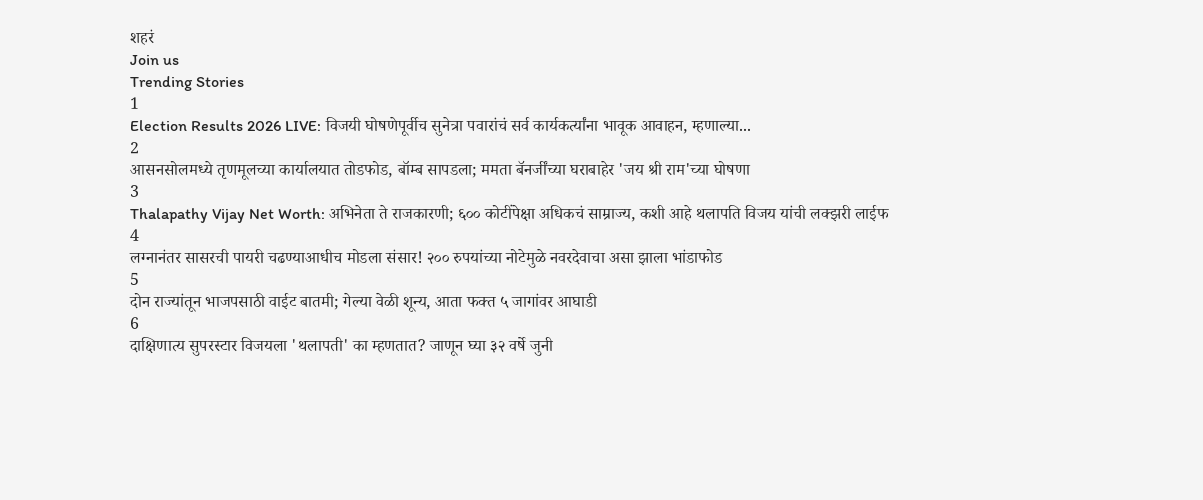शहरं
Join us
Trending Stories
1
Election Results 2026 LIVE: विजयी घोषणेपूर्वीच सुनेत्रा पवारांचं सर्व कार्यकर्त्यांना भावूक आवाहन, म्हणाल्या...
2
आसनसोलमध्ये तृणमूलच्या कार्यालयात तोडफोड, बॉम्ब सापडला; ममता बॅनर्जींच्या घराबाहेर 'जय श्री राम'च्या घोषणा
3
Thalapathy Vijay Net Worth: अभिनेता ते राजकारणी; ६०० कोटींपेक्षा अधिकचं साम्राज्य, कशी आहे थलापति विजय यांची लक्झरी लाईफ
4
लग्नानंतर सासरची पायरी चढण्याआधीच मोडला संसार! २०० रुपयांच्या नोटेमुळे नवरदेवाचा असा झाला भांडाफोड
5
दोन राज्यांतून भाजपसाठी वाईट बातमी; गेल्या वेळी शून्य, आता फक्त ५ जागांवर आघाडी
6
दाक्षिणात्य सुपरस्टार विजयला 'थलापती' का म्हणतात? जाणून घ्या ३२ वर्षे जुनी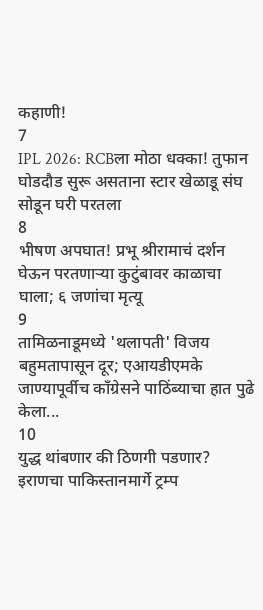कहाणी!
7
IPL 2026: RCBला मोठा धक्का! तुफान घोडदौड सुरू असताना स्टार खेळाडू संघ सोडून घरी परतला
8
भीषण अपघात! प्रभू श्रीरामाचं दर्शन घेऊन परतणाऱ्या कुटुंबावर काळाचा घाला; ६ जणांचा मृत्यू
9
तामिळनाडूमध्ये 'थलापती' विजय बहुमतापासून दूर; एआयडीएमके जाण्यापूर्वीच काँग्रेसने पाठिंब्याचा हात पुढे केला...
10
युद्ध थांबणार की ठिणगी पडणार? इराणचा पाकिस्तानमार्गे ट्रम्प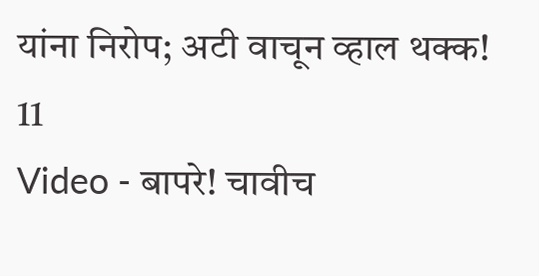यांना निरोप; अटी वाचून व्हाल थक्क!
11
Video - बापरे! चावीच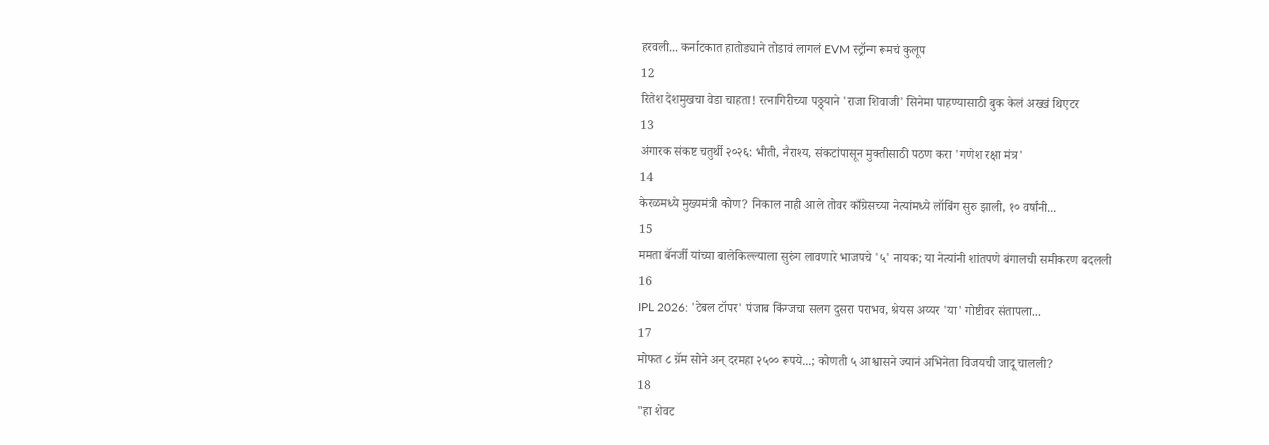हरवली... कर्नाटकात हातोड्याने तोडावं लागलं EVM स्ट्रॉन्ग रूमचं कुलूप
12
रितेश देशमुखचा वेडा चाहता! रत्नागिरीच्या पठ्ठ्याने 'राजा शिवाजी' सिनेमा पाहण्यासाठी बुक केलं अख्खं थिएटर
13
अंगारक संकष्ट चतुर्थी २०२६: भीती, नैराश्य, संकटांपासून मुक्तीसाठी पठण करा 'गणेश रक्षा मंत्र'
14
केरळमध्ये मुख्यमंत्री कोण? निकाल नाही आले तोवर काँग्रेसच्या नेत्यांमध्ये लॉबिंग सुरु झाली, १० वर्षांनी...
15
ममता बॅनर्जी यांच्या बालेकिल्ल्याला सुरुंग लावणारे भाजपचे '५' नायक; या नेत्यांनी शांतपणे बंगालची समीकरण बदलली
16
IPL 2026: 'टेबल टॉपर' पंजाब किंग्जचा सलग दुसरा पराभव, श्रेयस अय्यर 'या' गोष्टीवर संतापला...
17
मोफत ८ ग्रॅम सोने अन् दरमहा २५०० रूपये...; कोणती ५ आश्वासने ज्यानं अभिनेता विजयची जादू चालली?
18
"हा शेवट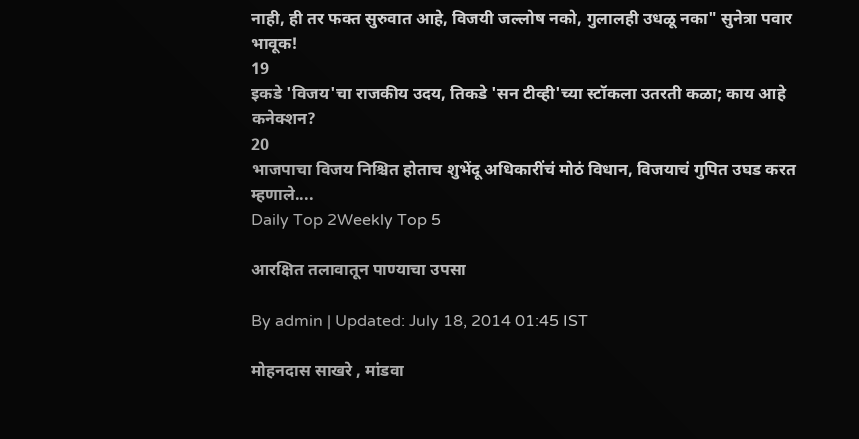नाही, ही तर फक्त सुरुवात आहे, विजयी जल्लोष नको, गुलालही उधळू नका" सुनेत्रा पवार भावूक!
19
इकडे 'विजय'चा राजकीय उदय, तिकडे 'सन टीव्ही'च्या स्टॉकला उतरती कळा; काय आहे कनेक्शन?
20
भाजपाचा विजय निश्चित होताच शुभेंदू अधिकारींचं मोठं विधान, विजयाचं गुपित उघड करत म्हणाले....
Daily Top 2Weekly Top 5

आरक्षित तलावातून पाण्याचा उपसा

By admin | Updated: July 18, 2014 01:45 IST

मोहनदास साखरे , मांडवा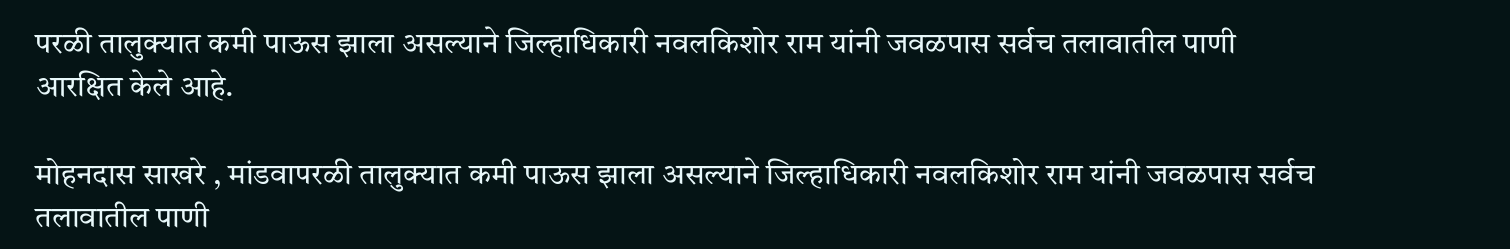परळी तालुक्यात कमी पाऊस झाला असल्याने जिल्हाधिकारी नवलकिशोर राम यांनी जवळपास सर्वच तलावातील पाणी आरक्षित केले आहे.

मोहनदास साखरे , मांडवापरळी तालुक्यात कमी पाऊस झाला असल्याने जिल्हाधिकारी नवलकिशोर राम यांनी जवळपास सर्वच तलावातील पाणी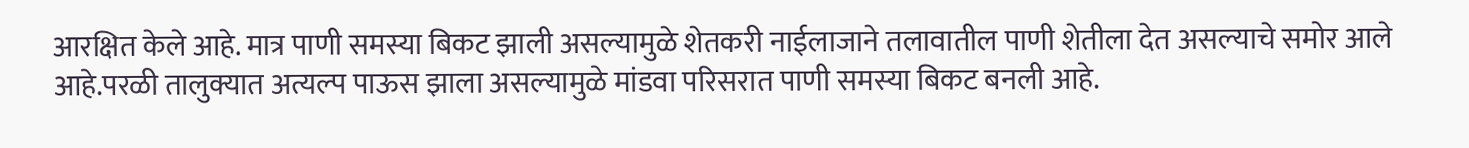आरक्षित केले आहे. मात्र पाणी समस्या बिकट झाली असल्यामुळे शेतकरी नाईलाजाने तलावातील पाणी शेतीला देत असल्याचे समोर आले आहे.परळी तालुक्यात अत्यल्प पाऊस झाला असल्यामुळे मांडवा परिसरात पाणी समस्या बिकट बनली आहे.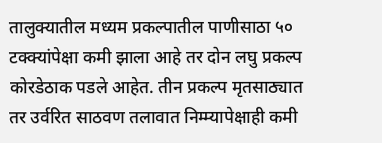तालुक्यातील मध्यम प्रकल्पातील पाणीसाठा ५० टक्क्यांपेक्षा कमी झाला आहे तर दोन लघु प्रकल्प कोरडेठाक पडले आहेत. तीन प्रकल्प मृतसाठ्यात तर उर्वरित साठवण तलावात निम्म्यापेक्षाही कमी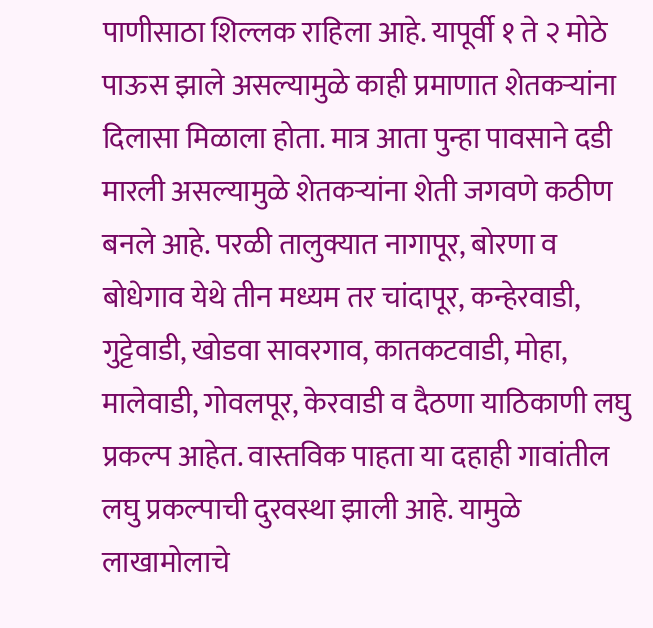पाणीसाठा शिल्लक राहिला आहे. यापूर्वी १ ते २ मोठे पाऊस झाले असल्यामुळे काही प्रमाणात शेतकऱ्यांना दिलासा मिळाला होता. मात्र आता पुन्हा पावसाने दडी मारली असल्यामुळे शेतकऱ्यांना शेती जगवणे कठीण बनले आहे. परळी तालुक्यात नागापूर, बोरणा व बोधेगाव येथे तीन मध्यम तर चांदापूर, कन्हेरवाडी, गुट्टेवाडी, खोडवा सावरगाव, कातकटवाडी, मोहा, मालेवाडी, गोवलपूर, केरवाडी व दैठणा याठिकाणी लघु प्रकल्प आहेत. वास्तविक पाहता या दहाही गावांतील लघु प्रकल्पाची दुरवस्था झाली आहे. यामुळे लाखामोलाचे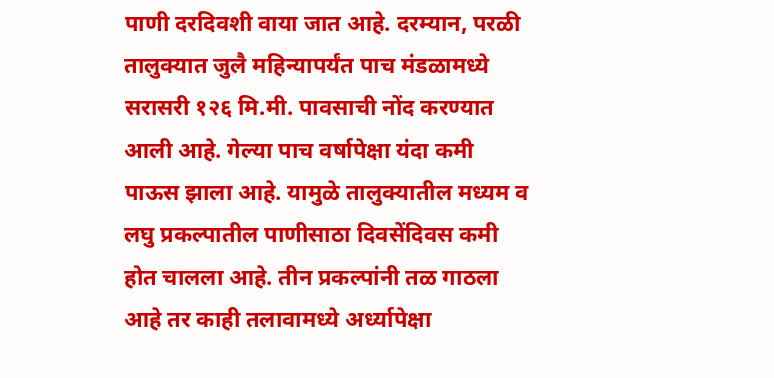पाणी दरदिवशी वाया जात आहे. दरम्यान, परळी तालुक्यात जुलै महिन्यापर्यंत पाच मंडळामध्ये सरासरी १२६ मि.मी. पावसाची नोंद करण्यात आली आहे. गेल्या पाच वर्षापेक्षा यंदा कमी पाऊस झाला आहे. यामुळे तालुक्यातील मध्यम व लघु प्रकल्पातील पाणीसाठा दिवसेंदिवस कमी होत चालला आहे. तीन प्रकल्पांनी तळ गाठला आहे तर काही तलावामध्ये अर्ध्यापेक्षा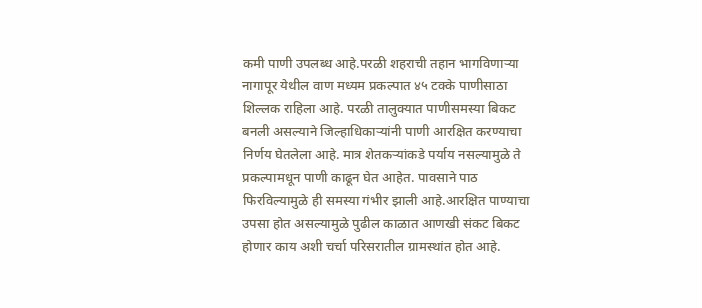कमी पाणी उपलब्ध आहे.परळी शहराची तहान भागविणाऱ्या नागापूर येथील वाण मध्यम प्रकल्पात ४५ टक्के पाणीसाठा शिल्लक राहिला आहे. परळी तालुक्यात पाणीसमस्या बिकट बनली असल्याने जिल्हाधिकाऱ्यांनी पाणी आरक्षित करण्याचा निर्णय घेतलेला आहे. मात्र शेतकऱ्यांकडे पर्याय नसल्यामुळे ते प्रकल्पामधून पाणी काढून घेत आहेत. पावसाने पाठ फिरविल्यामुळे ही समस्या गंभीर झाली आहे.आरक्षित पाण्याचा उपसा होत असल्यामुळे पुढील काळात आणखी संकट बिकट होणार काय अशी चर्चा परिसरातील ग्रामस्थांत होत आहे.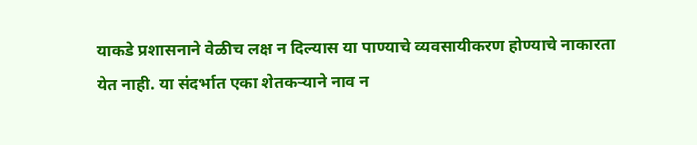याकडे प्रशासनाने वेळीच लक्ष न दिल्यास या पाण्याचे व्यवसायीकरण होण्याचे नाकारता येत नाही. या संदर्भात एका शेतकऱ्याने नाव न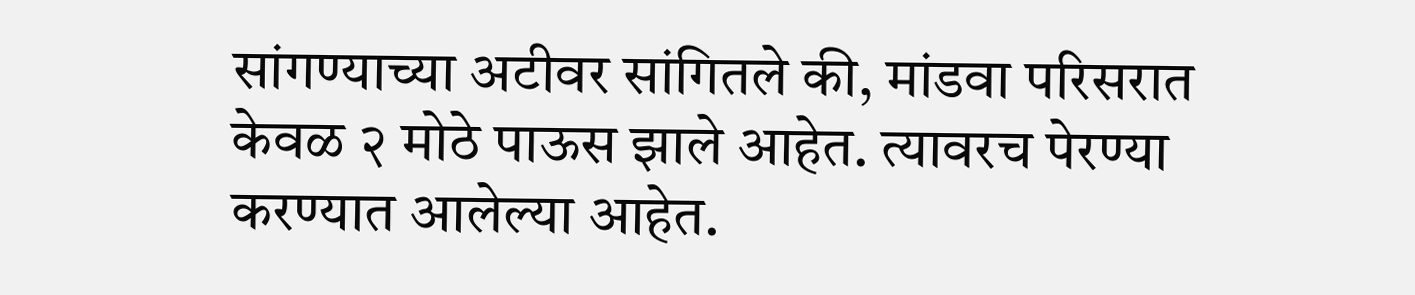सांगण्याच्या अटीवर सांगितले की, मांडवा परिसरात केवळ २ मोठे पाऊस झाले आहेत. त्यावरच पेरण्या करण्यात आलेल्या आहेत.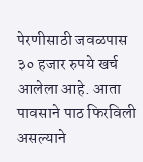पेरणीसाठी जवळपास ३० हजार रुपये खर्च आलेला आहे. आता पावसाने पाठ फिरविली असल्याने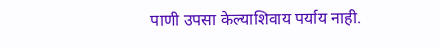पाणी उपसा केल्याशिवाय पर्याय नाही.